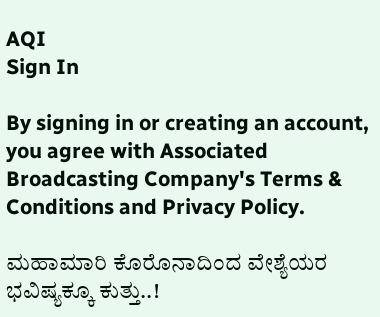AQI
Sign In

By signing in or creating an account, you agree with Associated Broadcasting Company's Terms & Conditions and Privacy Policy.

ಮಹಾಮಾರಿ ಕೊರೊನಾದಿಂದ ವೇಶ್ಯೆಯರ ಭವಿಷ್ಯಕ್ಕೂ ಕುತ್ತು..!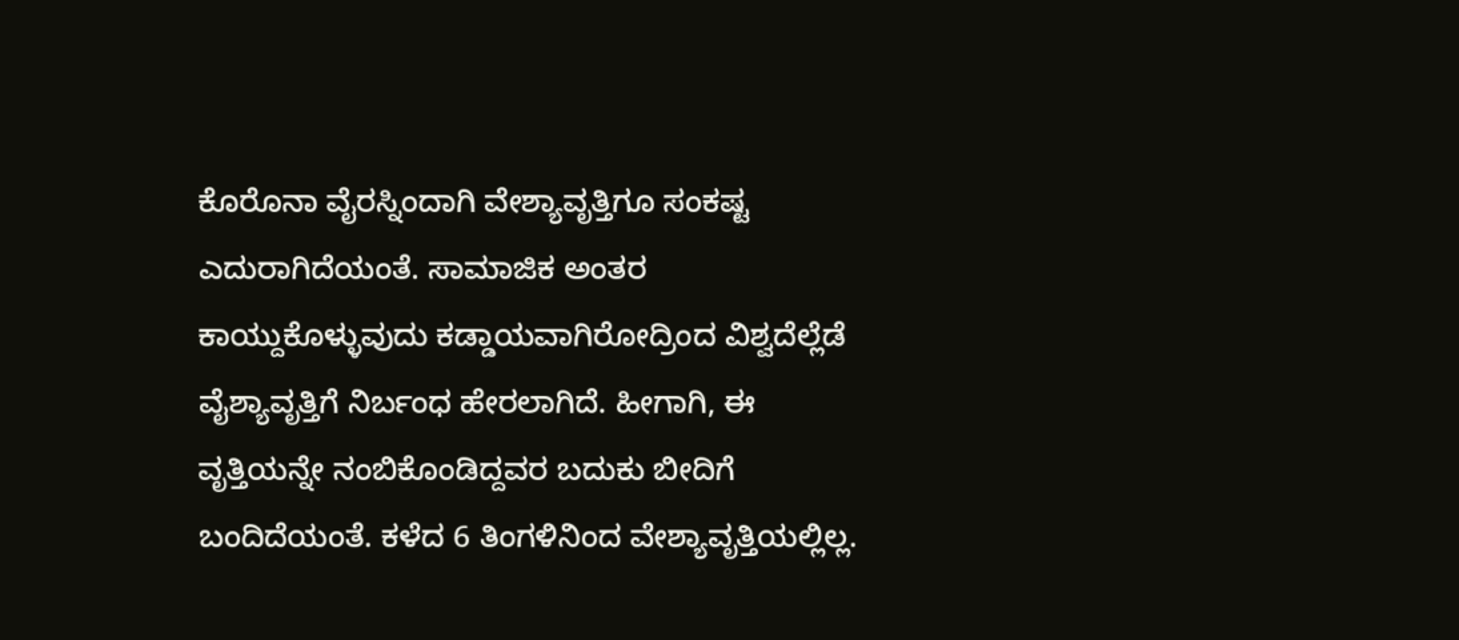ಕೊರೊನಾ ವೈರಸ್ನಿಂದಾಗಿ ವೇಶ್ಯಾವೃತ್ತಿಗೂ ಸಂಕಷ್ಟ ಎದುರಾಗಿದೆಯಂತೆ. ಸಾಮಾಜಿಕ ಅಂತರ ಕಾಯ್ದುಕೊಳ್ಳುವುದು ಕಡ್ಡಾಯವಾಗಿರೋದ್ರಿಂದ ವಿಶ್ವದೆಲ್ಲೆಡೆ ವೈಶ್ಯಾವೃತ್ತಿಗೆ ನಿರ್ಬಂಧ ಹೇರಲಾಗಿದೆ. ಹೀಗಾಗಿ, ಈ ವೃತ್ತಿಯನ್ನೇ ನಂಬಿಕೊಂಡಿದ್ದವರ ಬದುಕು ಬೀದಿಗೆ ಬಂದಿದೆಯಂತೆ. ಕಳೆದ 6 ತಿಂಗಳಿನಿಂದ ವೇಶ್ಯಾವೃತ್ತಿಯಲ್ಲಿಲ್ಲ.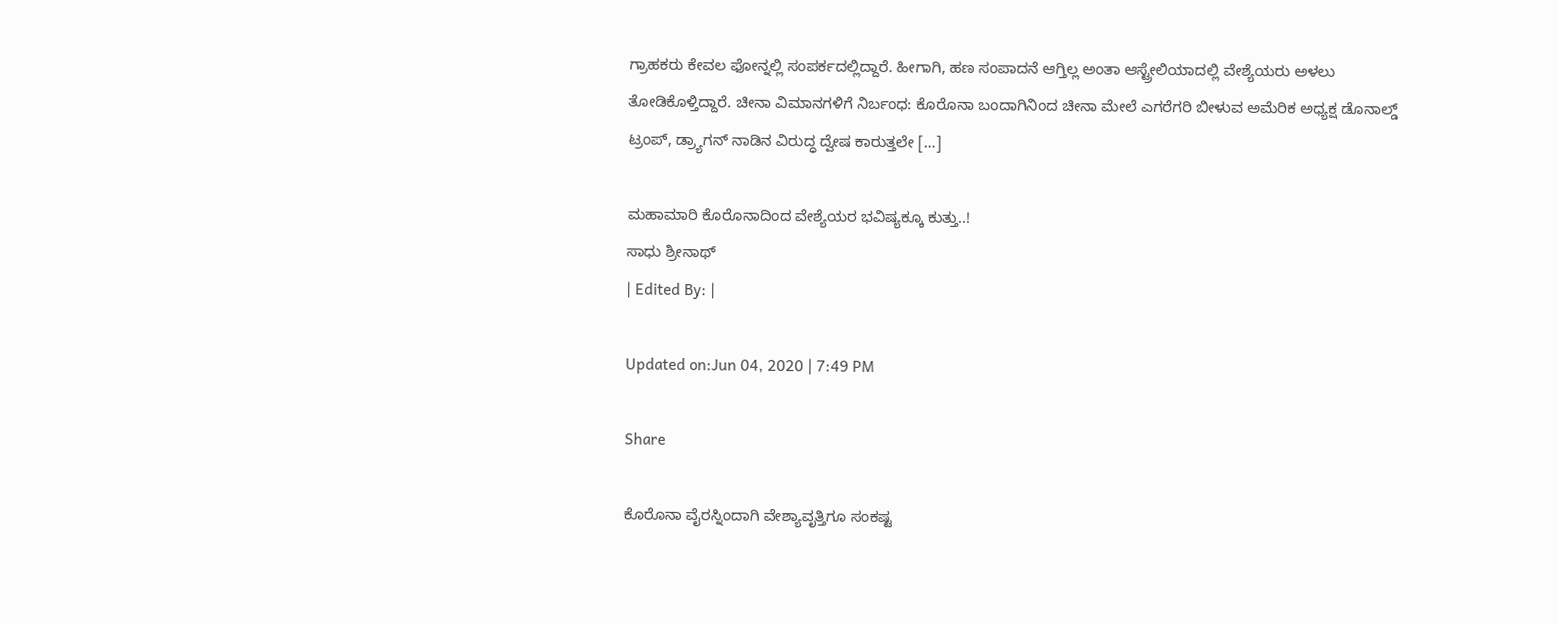ಗ್ರಾಹಕರು ಕೇವಲ ಫೋನ್ನಲ್ಲಿ ಸಂಪರ್ಕದಲ್ಲಿದ್ದಾರೆ. ಹೀಗಾಗಿ, ಹಣ ಸಂಪಾದನೆ ಆಗ್ತಿಲ್ಲ ಅಂತಾ ಆಸ್ಟ್ರೇಲಿಯಾದಲ್ಲಿ ವೇಶ್ಯೆಯರು ಅಳಲು ತೋಡಿಕೊಳ್ತಿದ್ದಾರೆ. ಚೀನಾ ವಿಮಾನಗಳಿಗೆ ನಿರ್ಬಂಧ: ಕೊರೊನಾ ಬಂದಾಗಿನಿಂದ ಚೀನಾ ಮೇಲೆ ಎಗರೆಗರಿ ಬೀಳುವ ಅಮೆರಿಕ ಅಧ್ಯಕ್ಷ ಡೊನಾಲ್ಡ್ ಟ್ರಂಪ್, ಡ್ರ್ಯಾಗನ್ ನಾಡಿನ ವಿರುದ್ಧ ದ್ವೇಷ ಕಾರುತ್ತಲೇ […]

ಮಹಾಮಾರಿ ಕೊರೊನಾದಿಂದ ವೇಶ್ಯೆಯರ ಭವಿಷ್ಯಕ್ಕೂ ಕುತ್ತು..!
ಸಾಧು ಶ್ರೀನಾಥ್
| Edited By: |

Updated on:Jun 04, 2020 | 7:49 PM

Share

ಕೊರೊನಾ ವೈರಸ್ನಿಂದಾಗಿ ವೇಶ್ಯಾವೃತ್ತಿಗೂ ಸಂಕಷ್ಟ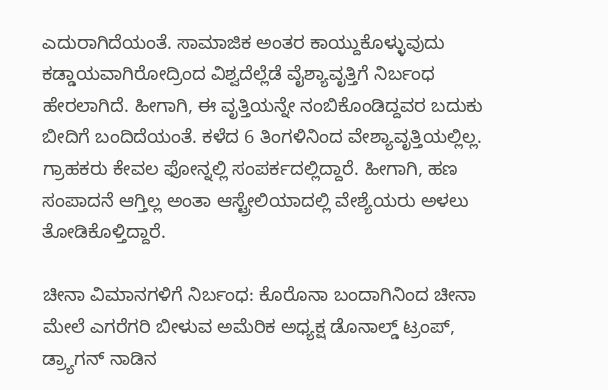ಎದುರಾಗಿದೆಯಂತೆ. ಸಾಮಾಜಿಕ ಅಂತರ ಕಾಯ್ದುಕೊಳ್ಳುವುದು ಕಡ್ಡಾಯವಾಗಿರೋದ್ರಿಂದ ವಿಶ್ವದೆಲ್ಲೆಡೆ ವೈಶ್ಯಾವೃತ್ತಿಗೆ ನಿರ್ಬಂಧ ಹೇರಲಾಗಿದೆ. ಹೀಗಾಗಿ, ಈ ವೃತ್ತಿಯನ್ನೇ ನಂಬಿಕೊಂಡಿದ್ದವರ ಬದುಕು ಬೀದಿಗೆ ಬಂದಿದೆಯಂತೆ. ಕಳೆದ 6 ತಿಂಗಳಿನಿಂದ ವೇಶ್ಯಾವೃತ್ತಿಯಲ್ಲಿಲ್ಲ. ಗ್ರಾಹಕರು ಕೇವಲ ಫೋನ್ನಲ್ಲಿ ಸಂಪರ್ಕದಲ್ಲಿದ್ದಾರೆ. ಹೀಗಾಗಿ, ಹಣ ಸಂಪಾದನೆ ಆಗ್ತಿಲ್ಲ ಅಂತಾ ಆಸ್ಟ್ರೇಲಿಯಾದಲ್ಲಿ ವೇಶ್ಯೆಯರು ಅಳಲು ತೋಡಿಕೊಳ್ತಿದ್ದಾರೆ.

ಚೀನಾ ವಿಮಾನಗಳಿಗೆ ನಿರ್ಬಂಧ: ಕೊರೊನಾ ಬಂದಾಗಿನಿಂದ ಚೀನಾ ಮೇಲೆ ಎಗರೆಗರಿ ಬೀಳುವ ಅಮೆರಿಕ ಅಧ್ಯಕ್ಷ ಡೊನಾಲ್ಡ್ ಟ್ರಂಪ್, ಡ್ರ್ಯಾಗನ್ ನಾಡಿನ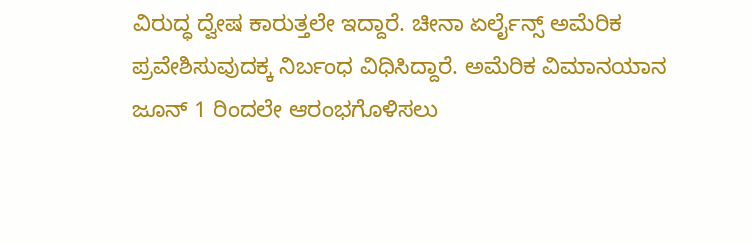ವಿರುದ್ಧ ದ್ವೇಷ ಕಾರುತ್ತಲೇ ಇದ್ದಾರೆ. ಚೀನಾ ಏರ್ಲೈನ್ಸ್ ಅಮೆರಿಕ ಪ್ರವೇಶಿಸುವುದಕ್ಕ ನಿರ್ಬಂಧ ವಿಧಿಸಿದ್ದಾರೆ. ಅಮೆರಿಕ ವಿಮಾನಯಾನ ಜೂನ್ 1 ರಿಂದಲೇ ಆರಂಭಗೊಳಿಸಲು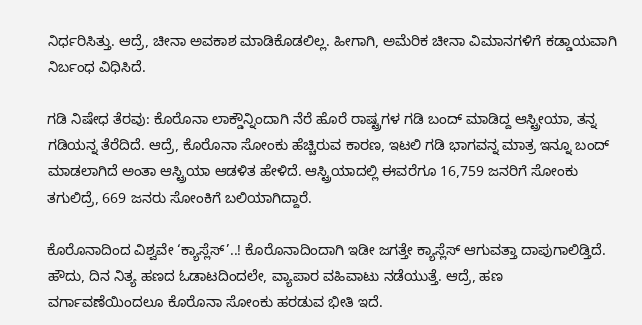ನಿರ್ಧರಿಸಿತ್ತು. ಆದ್ರೆ, ಚೀನಾ ಅವಕಾಶ ಮಾಡಿಕೊಡಲಿಲ್ಲ. ಹೀಗಾಗಿ, ಅಮೆರಿಕ ಚೀನಾ ವಿಮಾನಗಳಿಗೆ ಕಡ್ಡಾಯವಾಗಿ ನಿರ್ಬಂಧ ವಿಧಿಸಿದೆ.

ಗಡಿ ನಿಷೇಧ ತೆರವು: ಕೊರೊನಾ ಲಾಕ್ಡೌನ್ನಿಂದಾಗಿ ನೆರೆ ಹೊರೆ ರಾಷ್ಟ್ರಗಳ ಗಡಿ ಬಂದ್ ಮಾಡಿದ್ದ ಆಸ್ಟ್ರೀಯಾ, ತನ್ನ ಗಡಿಯನ್ನ ತೆರೆದಿದೆ. ಆದ್ರೆ, ಕೊರೊನಾ ಸೋಂಕು ಹೆಚ್ಚಿರುವ ಕಾರಣ, ಇಟಲಿ ಗಡಿ ಭಾಗವನ್ನ ಮಾತ್ರ ಇನ್ನೂ ಬಂದ್ ಮಾಡಲಾಗಿದೆ ಅಂತಾ ಆಸ್ಟ್ರಿಯಾ ಆಡಳಿತ ಹೇಳಿದೆ. ಆಸ್ಟ್ರಿಯಾದಲ್ಲಿ ಈವರೆಗೂ 16,759 ಜನರಿಗೆ ಸೋಂಕು ತಗುಲಿದ್ರೆ, 669 ಜನರು ಸೋಂಕಿಗೆ ಬಲಿಯಾಗಿದ್ದಾರೆ.

ಕೊರೊನಾದಿಂದ ವಿಶ್ವವೇ ‘ಕ್ಯಾಸ್ಲೆಸ್’..! ಕೊರೊನಾದಿಂದಾಗಿ ಇಡೀ ಜಗತ್ತೇ ಕ್ಯಾಸ್ಲೆಸ್ ಆಗುವತ್ತಾ ದಾಪುಗಾಲಿಡ್ತಿದೆ. ಹೌದು, ದಿನ ನಿತ್ಯ ಹಣದ ಓಡಾಟದಿಂದಲೇ, ವ್ಯಾಪಾರ ವಹಿವಾಟು ನಡೆಯುತ್ತೆ. ಆದ್ರೆ, ಹಣ ವರ್ಗಾವಣೆಯಿಂದಲೂ ಕೊರೊನಾ ಸೋಂಕು ಹರಡುವ ಭೀತಿ ಇದೆ.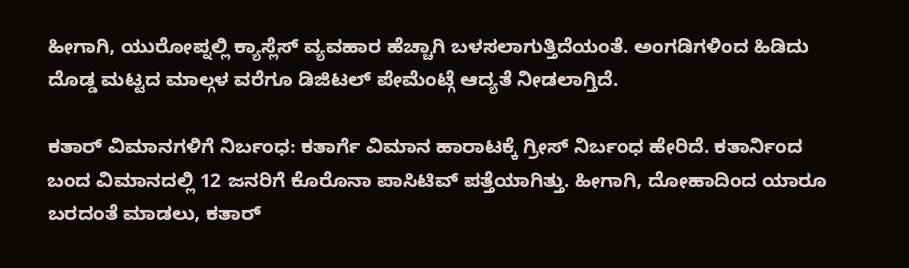ಹೀಗಾಗಿ, ಯುರೋಪ್ನಲ್ಲಿ ಕ್ಯಾಸ್ಲೆಸ್ ವ್ಯವಹಾರ ಹೆಚ್ಚಾಗಿ ಬಳಸಲಾಗುತ್ತಿದೆಯಂತೆ. ಅಂಗಡಿಗಳಿಂದ ಹಿಡಿದು ದೊಡ್ಡ ಮಟ್ಟದ ಮಾಲ್ಗಳ ವರೆಗೂ ಡಿಜಿಟಲ್ ಪೇಮೆಂಟ್ಗೆ ಆದ್ಯತೆ ನೀಡಲಾಗ್ತಿದೆ.

ಕತಾರ್ ವಿಮಾನಗಳಿಗೆ ನಿರ್ಬಂಧ: ಕತಾರ್ಗೆ ವಿಮಾನ ಹಾರಾಟಕ್ಕೆ ಗ್ರೀಸ್ ನಿರ್ಬಂಧ ಹೇರಿದೆ. ಕತಾರ್ನಿಂದ ಬಂದ ವಿಮಾನದಲ್ಲಿ 12 ಜನರಿಗೆ ಕೊರೊನಾ ಪಾಸಿಟಿವ್ ಪತ್ತೆಯಾಗಿತ್ತು. ಹೀಗಾಗಿ, ದೋಹಾದಿಂದ ಯಾರೂ ಬರದಂತೆ ಮಾಡಲು, ಕತಾರ್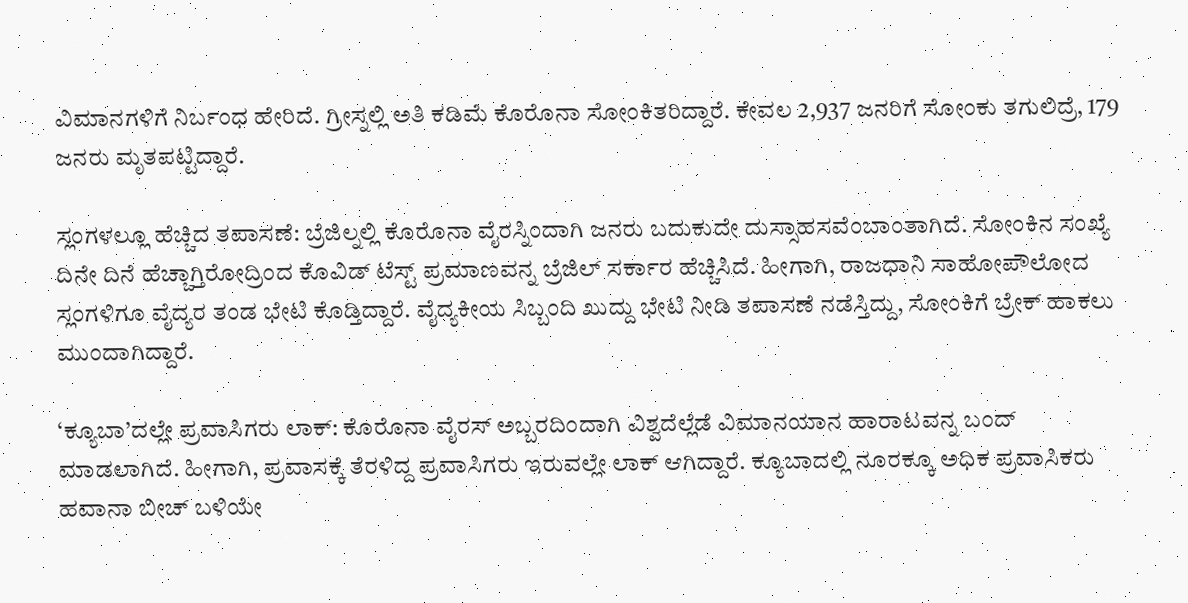ವಿಮಾನಗಳಿಗೆ ನಿರ್ಬಂಧ ಹೇರಿದೆ. ಗ್ರೀಸ್ನಲ್ಲಿ ಅತಿ ಕಡಿಮೆ ಕೊರೊನಾ ಸೋಂಕಿತರಿದ್ದಾರೆ. ಕೇವಲ 2,937 ಜನರಿಗೆ ಸೋಂಕು ತಗುಲಿದ್ರೆ, 179 ಜನರು ಮೃತಪಟ್ಟಿದ್ದಾರೆ.

ಸ್ಲಂಗಳಲ್ಲೂ ಹೆಚ್ಚಿದ ತಪಾಸಣೆ: ಬ್ರೆಜಿಲ್ನಲ್ಲಿ ಕೊರೊನಾ ವೈರಸ್ನಿಂದಾಗಿ ಜನರು ಬದುಕುದೇ ದುಸ್ಸಾಹಸವೆಂಬಾಂತಾಗಿದೆ. ಸೋಂಕಿನ ಸಂಖ್ಯೆ ದಿನೇ ದಿನೆ ಹೆಚ್ಚಾಗ್ತಿರೋದ್ರಿಂದ ಕೊವಿಡ್ ಟೆಸ್ಟ್ ಪ್ರಮಾಣವನ್ನ ಬ್ರೆಜಿಲ್ ಸರ್ಕಾರ ಹೆಚ್ಚಿಸಿದೆ. ಹೀಗಾಗಿ, ರಾಜಧಾನಿ ಸಾಹೋಪೌಲೋದ ಸ್ಲಂಗಳಿಗೂ ವೈದ್ಯರ ತಂಡ ಭೇಟಿ ಕೊಡ್ತಿದ್ದಾರೆ. ವೈದ್ಯಕೀಯ ಸಿಬ್ಬಂದಿ ಖುದ್ದು ಭೇಟಿ ನೀಡಿ ತಪಾಸಣೆ ನಡೆಸ್ತಿದ್ದು, ಸೋಂಕಿಗೆ ಬ್ರೇಕ್ ಹಾಕಲು ಮುಂದಾಗಿದ್ದಾರೆ.

‘ಕ್ಯೂಬಾ’ದಲ್ಲೇ ಪ್ರವಾಸಿಗರು ಲಾಕ್: ಕೊರೊನಾ ವೈರಸ್ ಅಬ್ಬರದಿಂದಾಗಿ ವಿಶ್ವದೆಲ್ಲೆಡೆ ವಿಮಾನಯಾನ ಹಾರಾಟವನ್ನ ಬಂದ್ ಮಾಡಲಾಗಿದೆ. ಹೀಗಾಗಿ, ಪ್ರವಾಸಕ್ಕೆ ತೆರಳಿದ್ದ ಪ್ರವಾಸಿಗರು ಇರುವಲ್ಲೇ ಲಾಕ್ ಆಗಿದ್ದಾರೆ. ಕ್ಯೂಬಾದಲ್ಲಿ ನೂರಕ್ಕೂ ಅಧಿಕ ಪ್ರವಾಸಿಕರು ಹವಾನಾ ಬೀಚ್ ಬಳಿಯೇ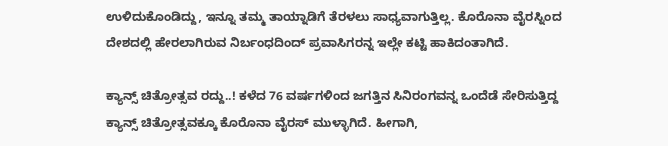ಉಳಿದುಕೊಂಡಿದ್ದು, ಇನ್ನೂ ತಮ್ಮ ತಾಯ್ನಾಡಿಗೆ ತೆರಳಲು ಸಾಧ್ಯವಾಗುತ್ತಿಲ್ಲ. ಕೊರೊನಾ ವೈರಸ್ನಿಂದ ದೇಶದಲ್ಲಿ ಹೇರಲಾಗಿರುವ ನಿರ್ಬಂಧದಿಂದ್ ಪ್ರವಾಸಿಗರನ್ನ ಇಲ್ಲೇ ಕಟ್ಟಿ ಹಾಕಿದಂತಾಗಿದೆ.

ಕ್ಯಾನ್ಸ್ ಚಿತ್ರೋತ್ಸವ ರದ್ದು..! ಕಳೆದ 76 ವರ್ಷಗಳಿಂದ ಜಗತ್ತಿನ ಸಿನಿರಂಗವನ್ನ ಒಂದೆಡೆ ಸೇರಿಸುತ್ತಿದ್ದ ಕ್ಯಾನ್ಸ್ ಚಿತ್ರೋತ್ಸವಕ್ಕೂ ಕೊರೊನಾ ವೈರಸ್ ಮುಳ್ಳಾಗಿದೆ. ಹೀಗಾಗಿ,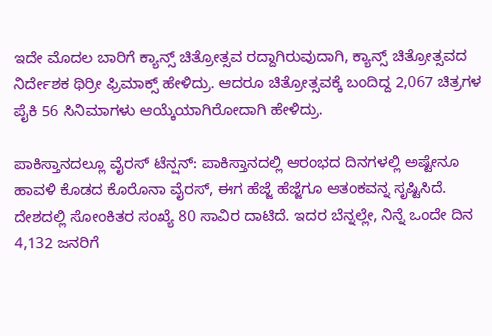ಇದೇ ಮೊದಲ ಬಾರಿಗೆ ಕ್ಯಾನ್ಸ್ ಚಿತ್ರೋತ್ಸವ ರದ್ದಾಗಿರುವುದಾಗಿ, ಕ್ಯಾನ್ಸ್ ಚಿತ್ರೋತ್ಸವದ ನಿರ್ದೇಶಕ ಥಿರ್ರೀ ಫ್ರಿಮಾಕ್ಸ್ ಹೇಳಿದ್ರು. ಆದರೂ ಚಿತ್ರೋತ್ಸವಕ್ಕೆ ಬಂದಿದ್ದ 2,067 ಚಿತ್ರಗಳ ಪೈಕಿ 56 ಸಿನಿಮಾಗಳು ಆಯ್ಕೆಯಾಗಿರೋದಾಗಿ ಹೇಳಿದ್ರು.

ಪಾಕಿಸ್ತಾನದಲ್ಲೂ ವೈರಸ್ ಟೆನ್ಷನ್: ಪಾಕಿಸ್ತಾನದಲ್ಲಿ ಆರಂಭದ ದಿನಗಳಲ್ಲಿ ಅಷ್ಟೇನೂ ಹಾವಳಿ ಕೊಡದ ಕೊರೊನಾ ವೈರಸ್, ಈಗ ಹೆಜ್ಜೆ ಹೆಜ್ಜೆಗೂ ಆತಂಕವನ್ನ ಸೃಷ್ಟಿಸಿದೆ. ದೇಶದಲ್ಲಿ ಸೋಂಕಿತರ ಸಂಖ್ಯೆ 80 ಸಾವಿರ ದಾಟಿದೆ. ಇದರ ಬೆನ್ನಲ್ಲೇ, ನಿನ್ನೆ ಒಂದೇ ದಿನ 4,132 ಜನರಿಗೆ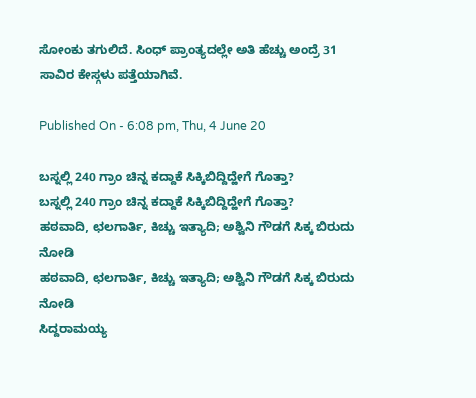ಸೋಂಕು ತಗುಲಿದೆ. ಸಿಂಧ್ ಪ್ರಾಂತ್ಯದಲ್ಲೇ ಅತಿ ಹೆಚ್ಚು ಅಂದ್ರೆ 31 ಸಾವಿರ ಕೇಸ್ಗಳು ಪತ್ತೆಯಾಗಿವೆ.

Published On - 6:08 pm, Thu, 4 June 20

ಬಸ್ನಲ್ಲಿ 240 ಗ್ರಾಂ ಚಿನ್ನ ಕದ್ದಾಕೆ ಸಿಕ್ಕಿಬಿದ್ದಿದ್ಹೇಗೆ ಗೊತ್ತಾ?
ಬಸ್ನಲ್ಲಿ 240 ಗ್ರಾಂ ಚಿನ್ನ ಕದ್ದಾಕೆ ಸಿಕ್ಕಿಬಿದ್ದಿದ್ಹೇಗೆ ಗೊತ್ತಾ?
ಹಠವಾದಿ, ಛಲಗಾರ್ತಿ, ಕಿಚ್ಚು ಇತ್ಯಾದಿ; ಅಶ್ವಿನಿ ಗೌಡಗೆ ಸಿಕ್ಕ ಬಿರುದು ನೋಡಿ
ಹಠವಾದಿ, ಛಲಗಾರ್ತಿ, ಕಿಚ್ಚು ಇತ್ಯಾದಿ; ಅಶ್ವಿನಿ ಗೌಡಗೆ ಸಿಕ್ಕ ಬಿರುದು ನೋಡಿ
ಸಿದ್ದರಾಮಯ್ಯ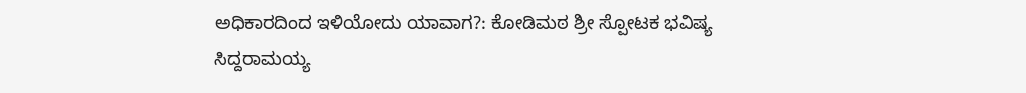ಅಧಿಕಾರದಿಂದ ಇಳಿಯೋದು ಯಾವಾಗ?: ಕೋಡಿಮಠ ಶ್ರೀ ಸ್ಪೋಟಕ ಭವಿಷ್ಯ
ಸಿದ್ದರಾಮಯ್ಯ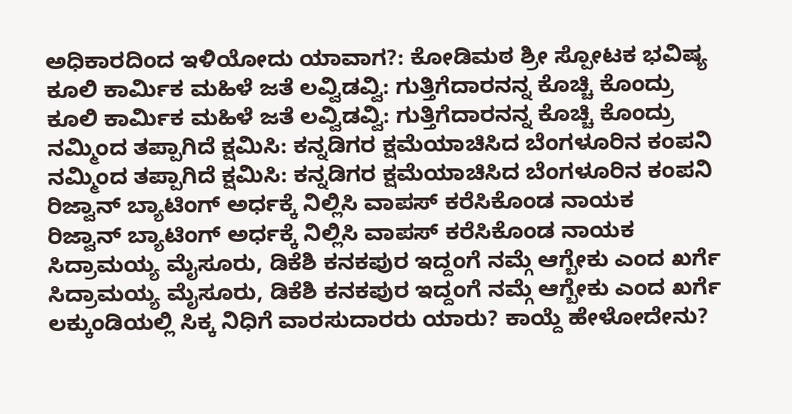ಅಧಿಕಾರದಿಂದ ಇಳಿಯೋದು ಯಾವಾಗ?: ಕೋಡಿಮಠ ಶ್ರೀ ಸ್ಪೋಟಕ ಭವಿಷ್ಯ
ಕೂಲಿ ಕಾರ್ಮಿಕ ಮಹಿಳೆ ಜತೆ ಲವ್ವಿಡವ್ವಿ: ಗುತ್ತಿಗೆದಾರನನ್ನ ಕೊಚ್ಚಿ ಕೊಂದ್ರು
ಕೂಲಿ ಕಾರ್ಮಿಕ ಮಹಿಳೆ ಜತೆ ಲವ್ವಿಡವ್ವಿ: ಗುತ್ತಿಗೆದಾರನನ್ನ ಕೊಚ್ಚಿ ಕೊಂದ್ರು
ನಮ್ಮಿಂದ ತಪ್ಪಾಗಿದೆ ಕ್ಷಮಿಸಿ: ಕನ್ನಡಿಗರ ಕ್ಷಮೆಯಾಚಿಸಿದ ಬೆಂಗಳೂರಿನ ಕಂಪನಿ
ನಮ್ಮಿಂದ ತಪ್ಪಾಗಿದೆ ಕ್ಷಮಿಸಿ: ಕನ್ನಡಿಗರ ಕ್ಷಮೆಯಾಚಿಸಿದ ಬೆಂಗಳೂರಿನ ಕಂಪನಿ
ರಿಜ್ವಾನ್ ಬ್ಯಾಟಿಂಗ್‌ ಅರ್ಧಕ್ಕೆ ನಿಲ್ಲಿಸಿ ವಾಪಸ್ ಕರೆಸಿಕೊಂಡ ನಾಯಕ
ರಿಜ್ವಾನ್ ಬ್ಯಾಟಿಂಗ್‌ ಅರ್ಧಕ್ಕೆ ನಿಲ್ಲಿಸಿ ವಾಪಸ್ ಕರೆಸಿಕೊಂಡ ನಾಯಕ
ಸಿದ್ರಾಮಯ್ಯ ಮೈಸೂರು, ಡಿಕೆಶಿ ಕನಕಪುರ ಇದ್ದಂಗೆ ನಮ್ಗೆ ಆಗ್ಬೇಕು ಎಂದ ಖರ್ಗೆ
ಸಿದ್ರಾಮಯ್ಯ ಮೈಸೂರು, ಡಿಕೆಶಿ ಕನಕಪುರ ಇದ್ದಂಗೆ ನಮ್ಗೆ ಆಗ್ಬೇಕು ಎಂದ ಖರ್ಗೆ
ಲಕ್ಕುಂಡಿಯಲ್ಲಿ ಸಿಕ್ಕ ನಿಧಿಗೆ ವಾರಸುದಾರರು ಯಾರು? ಕಾಯ್ದೆ ಹೇಳೋದೇನು?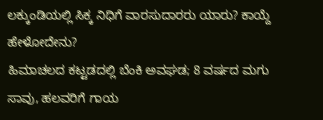ಲಕ್ಕುಂಡಿಯಲ್ಲಿ ಸಿಕ್ಕ ನಿಧಿಗೆ ವಾರಸುದಾರರು ಯಾರು? ಕಾಯ್ದೆ ಹೇಳೋದೇನು?
ಹಿಮಾಚಲದ ಕಟ್ಟಡದಲ್ಲಿ ಬೆಂಕಿ ಅವಘಡ; 8 ವರ್ಷದ ಮಗು ಸಾವು, ಹಲವರಿಗೆ ಗಾಯ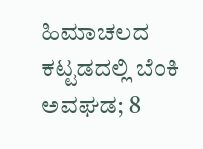ಹಿಮಾಚಲದ ಕಟ್ಟಡದಲ್ಲಿ ಬೆಂಕಿ ಅವಘಡ; 8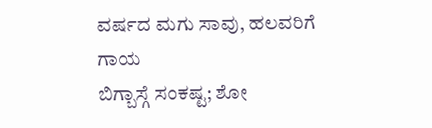ವರ್ಷದ ಮಗು ಸಾವು, ಹಲವರಿಗೆ ಗಾಯ
ಬಿಗ್ಬಾಸ್ಗೆ ಸಂಕಷ್ಟ; ಶೋ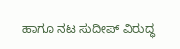ಹಾಗೂ ನಟ ಸುದೀಪ್ ವಿರುದ್ಧ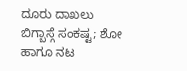ದೂರು ದಾಖಲು
ಬಿಗ್ಬಾಸ್ಗೆ ಸಂಕಷ್ಟ; ಶೋ ಹಾಗೂ ನಟ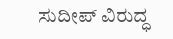ಸುದೀಪ್ ವಿರುದ್ಧ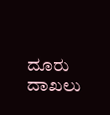ದೂರು ದಾಖಲು